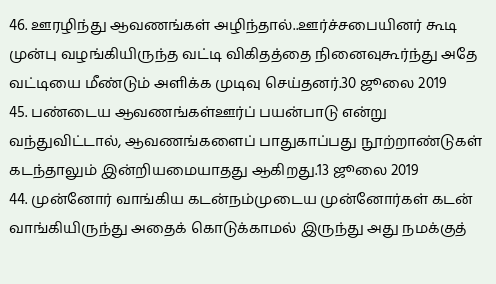46. ஊரழிந்து ஆவணங்கள் அழிந்தால்..ஊர்ச்சபையினர் கூடி முன்பு வழங்கியிருந்த வட்டி விகிதத்தை நினைவுகூர்ந்து அதே வட்டியை மீண்டும் அளிக்க முடிவு செய்தனர்.30 ஜூலை 2019
45. பண்டைய ஆவணங்கள்ஊர்ப் பயன்பாடு என்று வந்துவிட்டால், ஆவணங்களைப் பாதுகாப்பது நூற்றாண்டுகள் கடந்தாலும் இன்றியமையாதது ஆகிறது.13 ஜூலை 2019
44. முன்னோர் வாங்கிய கடன்நம்முடைய முன்னோர்கள் கடன் வாங்கியிருந்து அதைக் கொடுக்காமல் இருந்து அது நமக்குத்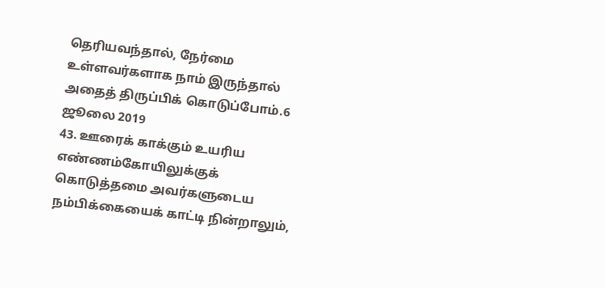தெரியவந்தால், நேர்மை உள்ளவர்களாக நாம் இருந்தால் அதைத் திருப்பிக் கொடுப்போம்.6 ஜூலை 2019
43. ஊரைக் காக்கும் உயரிய எண்ணம்கோயிலுக்குக் கொடுத்தமை அவர்களுடைய நம்பிக்கையைக் காட்டி நின்றாலும்,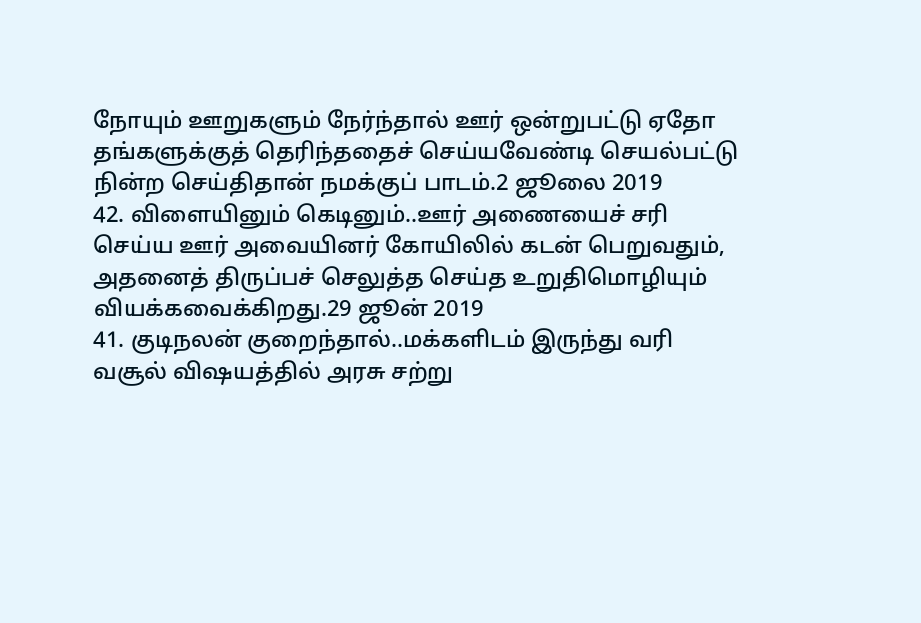நோயும் ஊறுகளும் நேர்ந்தால் ஊர் ஒன்றுபட்டு ஏதோ தங்களுக்குத் தெரிந்ததைச் செய்யவேண்டி செயல்பட்டு நின்ற செய்திதான் நமக்குப் பாடம்.2 ஜூலை 2019
42. விளையினும் கெடினும்..ஊர் அணையைச் சரி செய்ய ஊர் அவையினர் கோயிலில் கடன் பெறுவதும், அதனைத் திருப்பச் செலுத்த செய்த உறுதிமொழியும் வியக்கவைக்கிறது.29 ஜூன் 2019
41. குடிநலன் குறைந்தால்..மக்களிடம் இருந்து வரி வசூல் விஷயத்தில் அரசு சற்று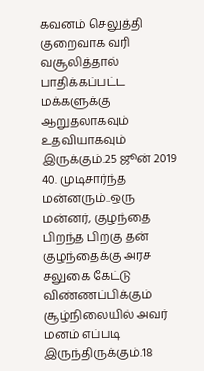கவனம் செலுத்தி குறைவாக வரி வசூலித்தால் பாதிக்கப்பட்ட மக்களுக்கு ஆறுதலாகவும் உதவியாகவும் இருக்கும்.25 ஜூன் 2019
40. முடிசார்ந்த மன்னரும்..ஒரு மன்னர், குழந்தை பிறந்த பிறகு தன் குழந்தைக்கு அரச சலுகை கேட்டு விண்ணப்பிக்கும் சூழ்நிலையில் அவர் மனம் எப்படி இருந்திருக்கும்.18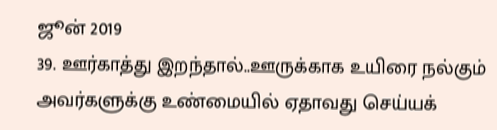ஜூன் 2019
39. ஊர்காத்து இறந்தால்..ஊருக்காக உயிரை நல்கும் அவர்களுக்கு உண்மையில் ஏதாவது செய்யக்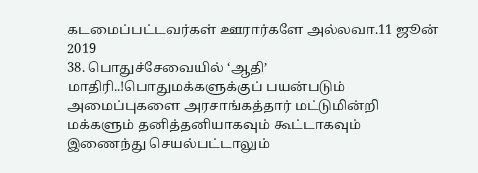கடமைப்பட்டவர்கள் ஊரார்களே அல்லவா.11 ஜூன் 2019
38. பொதுச்சேவையில் ‘ஆதி’ மாதிரி..!பொதுமக்களுக்குப் பயன்படும் அமைப்புகளை அரசாங்கத்தார் மட்டுமின்றி மக்களும் தனித்தனியாகவும் கூட்டாகவும் இணைந்து செயல்பட்டாலும்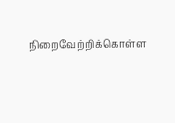நிறைவேற்றிக்கொள்ள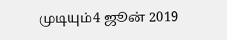முடியும்4 ஜூன் 2019